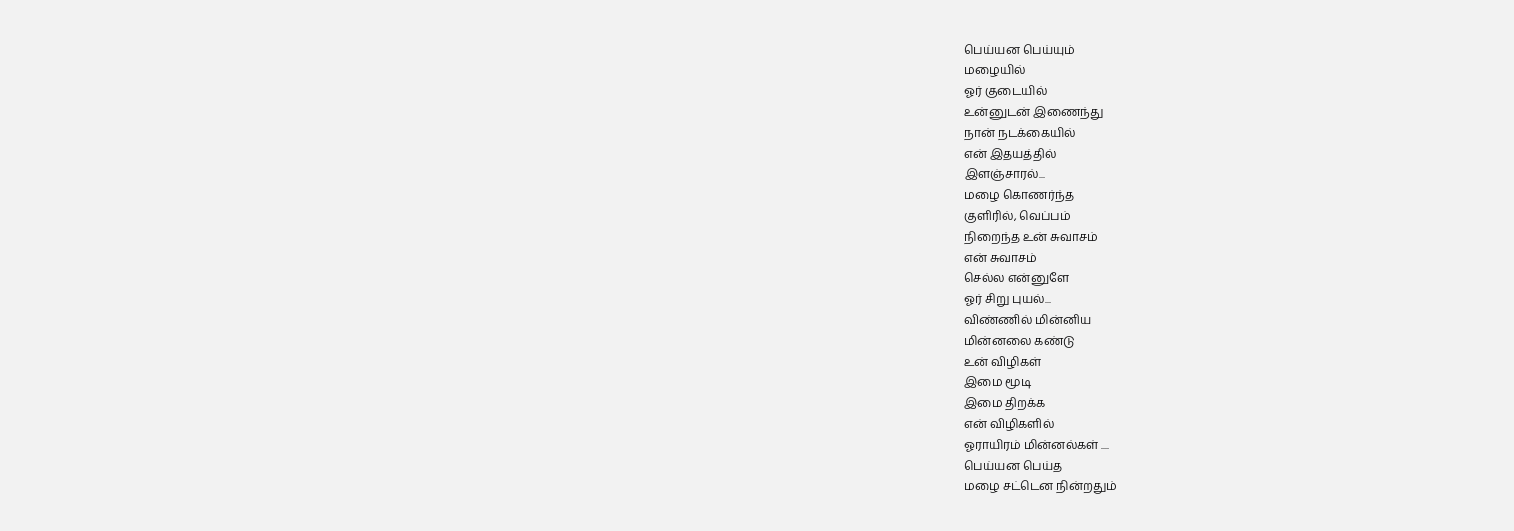பெய்யன பெய்யும்
மழையில்
ஓர் குடையில்
உன்னுடன் இணைந்து
நான் நடக்கையில்
என் இதயத்தில்
இளஞ்சாரல்...
மழை கொணர்ந்த
குளிரில், வெப்பம்
நிறைந்த உன் சுவாசம்
என் சுவாசம்
செல்ல என்னுளே
ஓர் சிறு புயல்...
விண்ணில் மின்னிய
மின்னலை கண்டு
உன் விழிகள்
இமை மூடி
இமை திறக்க
என் விழிகளில்
ஓராயிரம் மின்னல்கள் ....
பெய்யன பெய்த
மழை சட்டென நின்றதும்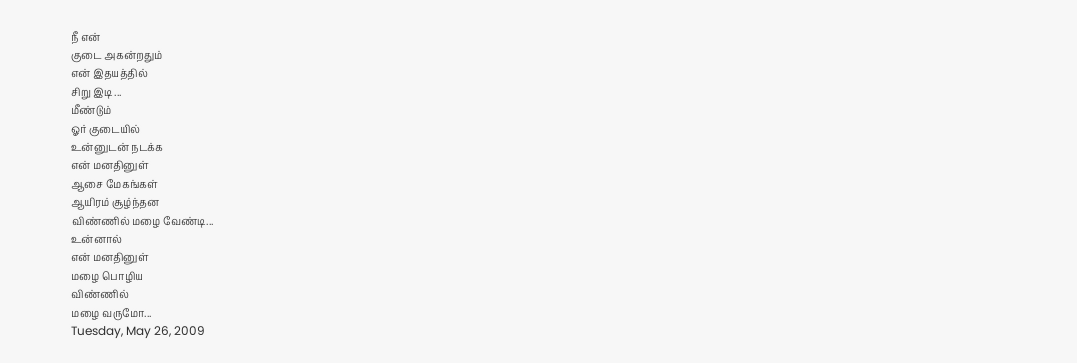நீ என்
குடை அகன்றதும்
என் இதயத்தில்
சிறு இடி ...
மீண்டும்
ஓர் குடையில்
உன்னுடன் நடக்க
என் மனதினுள்
ஆசை மேகங்கள்
ஆயிரம் சூழ்ந்தன
விண்ணில் மழை வேண்டி...
உன்னால்
என் மனதினுள்
மழை பொழிய
விண்ணில்
மழை வருமோ...
Tuesday, May 26, 2009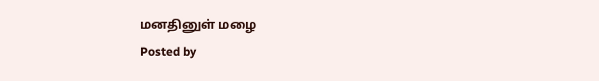மனதினுள் மழை
Posted by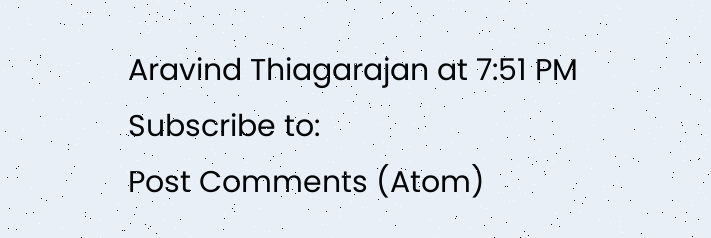Aravind Thiagarajan at 7:51 PM
Subscribe to:
Post Comments (Atom)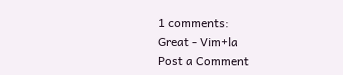1 comments:
Great - Vim+la
Post a Comment